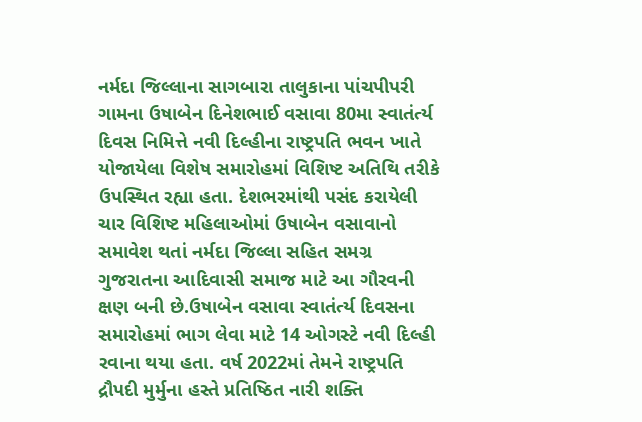નર્મદા જિલ્લાના સાગબારા તાલુકાના પાંચપીપરી ગામના ઉષાબેન દિનેશભાઈ વસાવા 80મા સ્વાતંર્ત્ય દિવસ નિમિત્તે નવી દિલ્હીના રાષ્ટ્રપતિ ભવન ખાતે યોજાયેલા વિશેષ સમારોહમાં વિશિષ્ટ અતિથિ તરીકે ઉપસ્થિત રહ્યા હતા. દેશભરમાંથી પસંદ કરાયેલી ચાર વિશિષ્ટ મહિલાઓમાં ઉષાબેન વસાવાનો સમાવેશ થતાં નર્મદા જિલ્લા સહિત સમગ્ર ગુજરાતના આદિવાસી સમાજ માટે આ ગૌરવની ક્ષણ બની છે.ઉષાબેન વસાવા સ્વાતંર્ત્ય દિવસના સમારોહમાં ભાગ લેવા માટે 14 ઓગસ્ટે નવી દિલ્હી રવાના થયા હતા. વર્ષ 2022માં તેમને રાષ્ટ્રપતિ દ્રૌપદી મુર્મુના હસ્તે પ્રતિષ્ઠિત નારી શક્તિ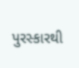પુરસ્કારથી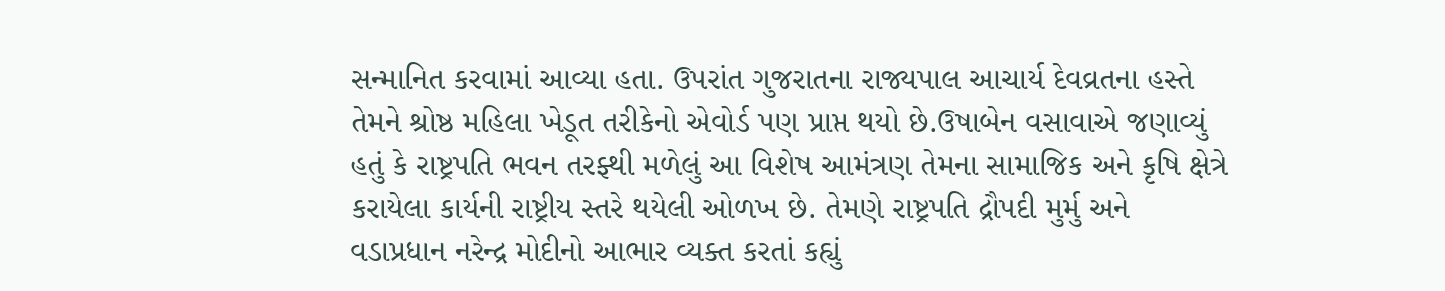સન્માનિત કરવામાં આવ્યા હતા. ઉપરાંત ગુજરાતના રાજ્યપાલ આચાર્ય દેવવ્રતના હસ્તે તેમને શ્રોષ્ઠ મહિલા ખેડૂત તરીકેનો એવોર્ડ પણ પ્રાપ્ત થયો છે.ઉષાબેન વસાવાએ જણાવ્યું હતું કે રાષ્ટ્રપતિ ભવન તરફ્થી મળેલું આ વિશેષ આમંત્રણ તેમના સામાજિક અને કૃષિ ક્ષેત્રે કરાયેલા કાર્યની રાષ્ટ્રીય સ્તરે થયેલી ઓળખ છે. તેમણે રાષ્ટ્રપતિ દ્રૌપદી મુર્મુ અને વડાપ્રધાન નરેન્દ્ર મોદીનો આભાર વ્યક્ત કરતાં કહ્યું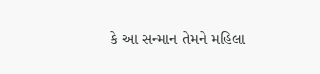કે આ સન્માન તેમને મહિલા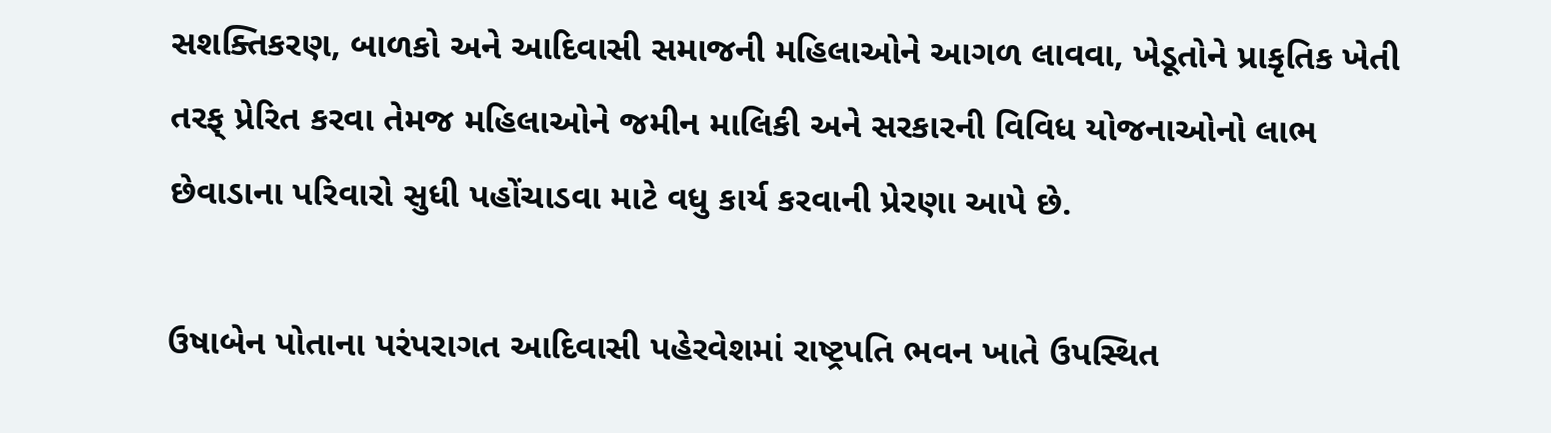સશક્તિકરણ, બાળકો અને આદિવાસી સમાજની મહિલાઓને આગળ લાવવા, ખેડૂતોને પ્રાકૃતિક ખેતી તરફ્ પ્રેરિત કરવા તેમજ મહિલાઓને જમીન માલિકી અને સરકારની વિવિધ યોજનાઓનો લાભ છેવાડાના પરિવારો સુધી પહોંચાડવા માટે વધુ કાર્ય કરવાની પ્રેરણા આપે છે.

ઉષાબેન પોતાના પરંપરાગત આદિવાસી પહેરવેશમાં રાષ્ટ્રપતિ ભવન ખાતે ઉપસ્થિત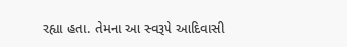રહ્યા હતા. તેમના આ સ્વરૂપે આદિવાસી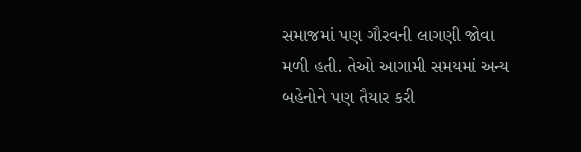સમાજમાં પણ ગૌરવની લાગણી જોવા મળી હતી. તેઓ આગામી સમયમાં અન્ય બહેનોને પણ તૈયાર કરી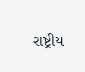રાષ્ટ્રીય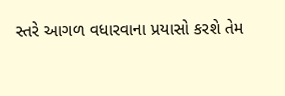સ્તરે આગળ વધારવાના પ્રયાસો કરશે તેમ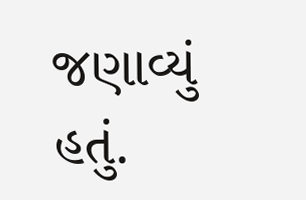જણાવ્યું હતું.